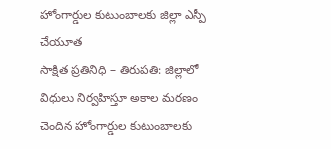హోంగార్డుల కుటుంబాలకు జిల్లా ఎస్పీ చేయూత
సాక్షిత ప్రతినిధి – తిరుపతి: జిల్లాలో విధులు నిర్వహిస్తూ అకాల మరణం చెందిన హోంగార్డుల కుటుంబాలకు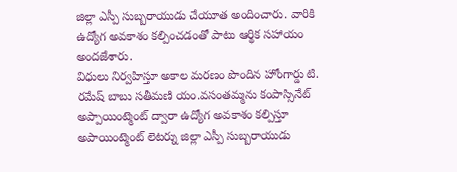జిల్లా ఎస్పీ సుబ్బరాయుడు చేయూత అందించారు. వారికి ఉద్యోగ అవకాశం కల్పించడంతో పాటు ఆర్థిక సహాయం అందజేశారు.
విధులు నిర్వహిస్తూ అకాల మరణం పొందిన హోంగార్డు టి. రమేష్ బాబు సతీమణి యం.వసంతమ్మను కంపాస్సినేట్ అప్పాయింట్మెంట్ ద్వారా ఉద్యోగ అవకాశం కల్పిస్తూ అపాయింట్మెంట్ లెటర్ను జిల్లా ఎస్పీ సుబ్బరాయుడు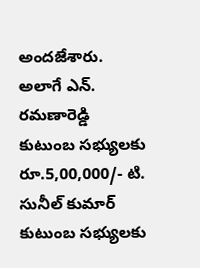అందజేశారు.
అలాగే ఎన్. రమణారెడ్డి కుటుంబ సభ్యులకు రూ.5,00,000/- టి. సునీల్ కుమార్ కుటుంబ సభ్యులకు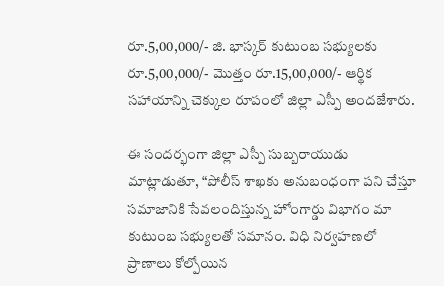రూ.5,00,000/- జి. భాస్కర్ కుటుంబ సభ్యులకు రూ.5,00,000/- మొత్తం రూ.15,00,000/- ఆర్థిక సహాయాన్ని చెక్కుల రూపంలో జిల్లా ఎస్పీ అందజేశారు.

ఈ సందర్భంగా జిల్లా ఎస్పీ సుబ్బరాయుడు మాట్లాడుతూ, “పోలీస్ శాఖకు అనుబంధంగా పని చేస్తూ సమాజానికి సేవలందిస్తున్న హోంగార్డు విభాగం మా కుటుంబ సభ్యులతో సమానం. విధి నిర్వహణలో ప్రాణాలు కోల్పోయిన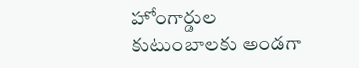హోంగార్డుల కుటుంబాలకు అండగా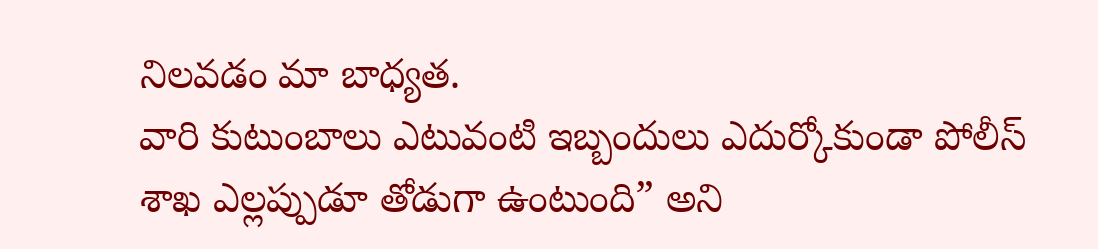నిలవడం మా బాధ్యత.
వారి కుటుంబాలు ఎటువంటి ఇబ్బందులు ఎదుర్కోకుండా పోలీస్ శాఖ ఎల్లప్పుడూ తోడుగా ఉంటుంది” అని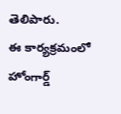తెలిపారు.
ఈ కార్యక్రమంలో హోంగార్డ్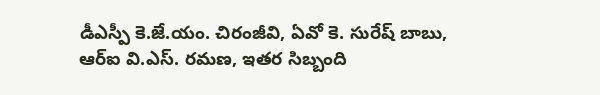డీఎస్పీ కె.జే.యం. చిరంజీవి, ఏవో కె. సురేష్ బాబు, ఆర్ఐ వి.ఎస్. రమణ, ఇతర సిబ్బంది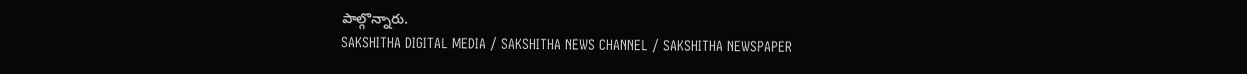పాల్గొన్నారు.
SAKSHITHA DIGITAL MEDIA / SAKSHITHA NEWS CHANNEL / SAKSHITHA NEWSPAPER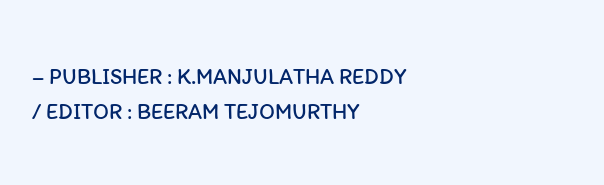– PUBLISHER : K.MANJULATHA REDDY / EDITOR : BEERAM TEJOMURTHY